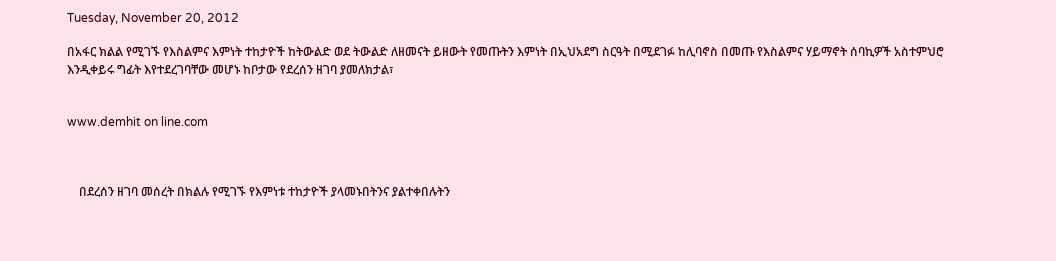Tuesday, November 20, 2012

በአፋር ክልል የሚገኙ የእስልምና እምነት ተከታዮች ከትውልድ ወደ ትውልድ ለዘመናት ይዘውት የመጡትን እምነት በኢህአደግ ስርዓት በሚደገፉ ከሊባኖስ በመጡ የእስልምና ሃይማኖት ሰባኪዎች አስተምህሮ እንዲቀይሩ ግፊት እየተደረገባቸው መሆኑ ከቦታው የደረሰን ዘገባ ያመለክታል፣


www.demhit on line.com



    በደረሰን ዘገባ መሰረት በክልሉ የሚገኙ የእምነቱ ተከታዮች ያላመኑበትንና ያልተቀበሉትን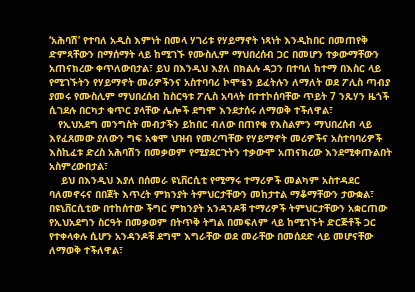‘አሕባሽ’ የተባለ አዲስ እምነት በመላ ሃገሪቱ የሃይማኖት ነጻነት እንዲከበር በመጠየቅ ድምጻቸውን በማሰማት ላይ ከሚገኙ የሙስሊም ማህበረሰብ ጋር በመሆን ተቃውማቸውን አጠናክረው ቀጥለውበታል፣ ይህ በእንዲህ እያለ በክልሉ ዳጋን በተባለ ከተማ በእስር ላይ የሚገኙትን የሃይማኖት መሪዎችንና አስተባባሪ ኮሞቴን ይፈትሉን ለማለት ወደ ፖሊስ ጣብያ ያመሩ የሙስሊም ማህበረሰብ ከስርዓቱ ፖሊስ አባላት በተተኮሰባቸው ጥይት 7 ንጹሃን ዜጎች ሲገደሉ በርካታ ቁጥር ያላቸው ሌሎች ደግሞ እንደታሰሩ ለማወቅ ተችለዋል፣
   የኢህአደግ መንግስት መብታችን ይከበር ብለው በጠየቁ የእስልምን ማህበረሰብ ላይ እየፈጸመው ያለውን ግፍ አቁሞ ህዝብ የመረጣቸው የሃይማኖት መሪዎችና አስተባባሪዎች እስኪፈቱ ድረስ አሕባሽን በመቃወም የሚያደርጉትን ተቃውሞ አጠናክረው እንደሚቀጡልበት አስምረውበታል፣
    ይህ በእንዲህ እያለ በሰመራ ዩኒቨርሲቲ የሚማሩ ተማሪዎች መልካም አስተዳደር ባለመኖሩና በበጀት እጥረት ምክንያት ትምህርታቸውን መከታተል ማቆማቸውን ታውቋል፣
በዩኒቨርሲቲው በተከሰተው ችግር ምክንያት አንዳንዶቹ ተማሪዎች ትምህርታቸውን አቋርጠው የኢህአደግን ስርዓት በመቃወም በትጥቅ ትግል በመፍለም ላይ ከሚገኙት ድርጅቶች ጋር የተቀላቀሉ ሲሆን አንዳንዶቹ ደግሞ እግራቸው ወደ መራቸው በመሰደድ ላይ መሆናቸው ለማወቅ ተችለዋል፣